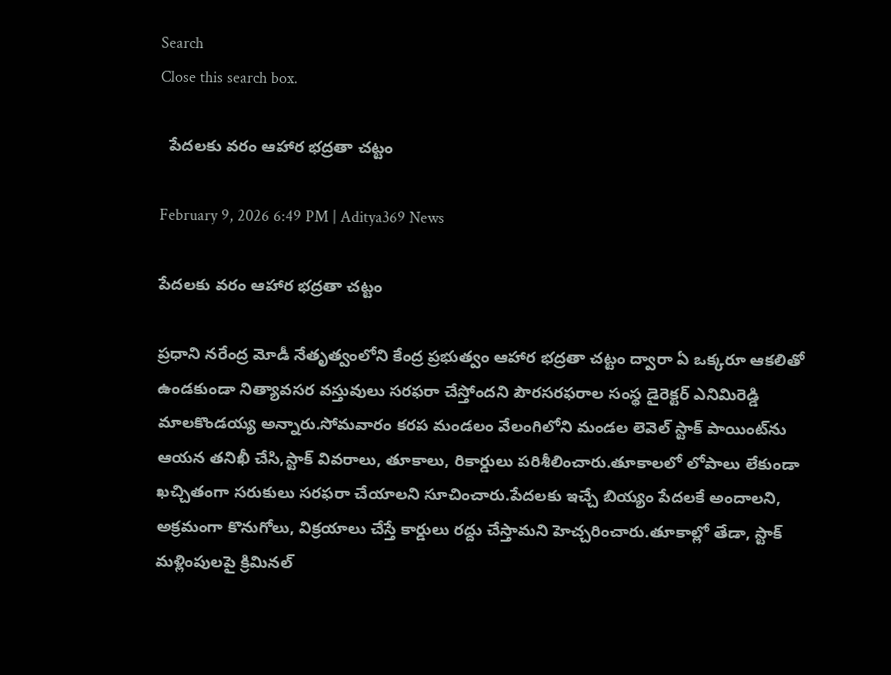Search
Close this search box.

  పేదలకు వరం ఆహార భద్రతా చట్టం

February 9, 2026 6:49 PM | Aditya369 News

పేదలకు వరం ఆహార భద్రతా చట్టం

ప్రధాని నరేంద్ర మోడీ నేతృత్వంలోని కేంద్ర ప్రభుత్వం ఆహార భద్రతా చట్టం ద్వారా ఏ ఒక్కరూ ఆకలితో ఉండకుండా నిత్యావసర వస్తువులు సరఫరా చేస్తోందని పౌరసరఫరాల సంస్థ డైరెక్టర్ ఎనిమిరెడ్డి మాలకొండయ్య అన్నారు.సోమవారం కరప మండలం వేలంగిలోని మండల లెవెల్ స్టాక్ పాయింట్‌ను ఆయన తనిఖీ చేసి,స్టాక్ వివరాలు, తూకాలు, రికార్డులు పరిశీలించారు.తూకాలలో లోపాలు లేకుండా ఖచ్చితంగా సరుకులు సరఫరా చేయాలని సూచించారు.పేదలకు ఇచ్చే బియ్యం పేదలకే అందాలని, అక్రమంగా కొనుగోలు, విక్రయాలు చేస్తే కార్డులు రద్దు చేస్తామని హెచ్చరించారు.తూకాల్లో తేడా, స్టాక్ మళ్లింపులపై క్రిమినల్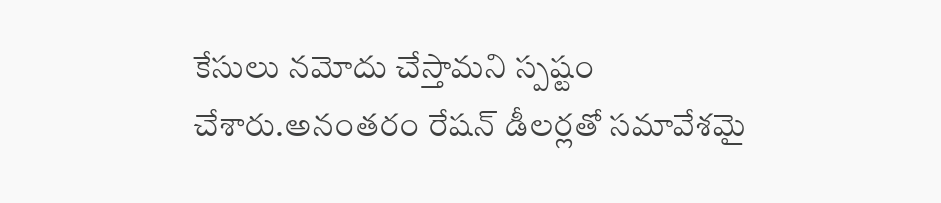కేసులు నమోదు చేస్తామని స్పష్టం చేశారు.అనంతరం రేషన్ డీలర్లతో సమావేశమై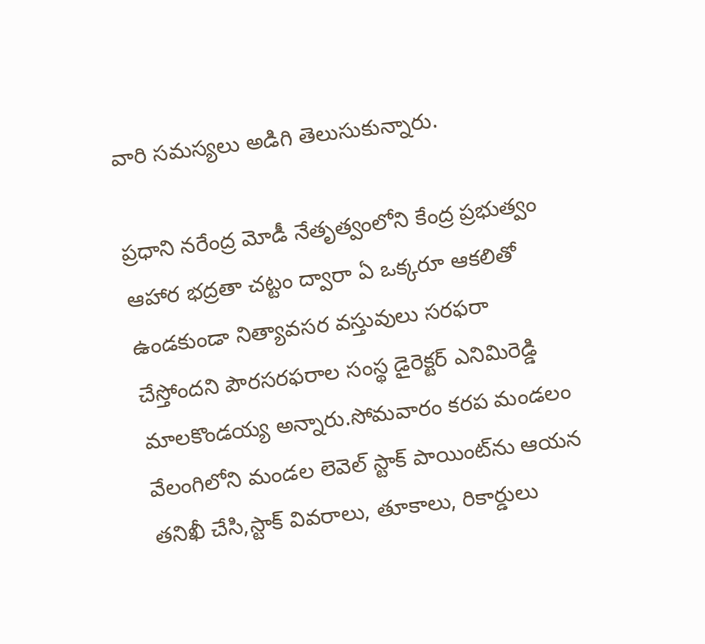వారి సమస్యలు అడిగి తెలుసుకున్నారు.

ప్రధాని నరేంద్ర మోడీ నేతృత్వంలోని కేంద్ర ప్రభుత్వం ఆహార భద్రతా చట్టం ద్వారా ఏ ఒక్కరూ ఆకలితో ఉండకుండా నిత్యావసర వస్తువులు సరఫరా చేస్తోందని పౌరసరఫరాల సంస్థ డైరెక్టర్ ఎనిమిరెడ్డి మాలకొండయ్య అన్నారు.సోమవారం కరప మండలం వేలంగిలోని మండల లెవెల్ స్టాక్ పాయింట్‌ను ఆయన తనిఖీ చేసి,స్టాక్ వివరాలు, తూకాలు, రికార్డులు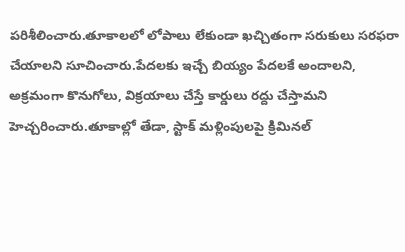పరిశీలించారు.తూకాలలో లోపాలు లేకుండా ఖచ్చితంగా సరుకులు సరఫరా చేయాలని సూచించారు.పేదలకు ఇచ్చే బియ్యం పేదలకే అందాలని, అక్రమంగా కొనుగోలు, విక్రయాలు చేస్తే కార్డులు రద్దు చేస్తామని హెచ్చరించారు.తూకాల్లో తేడా, స్టాక్ మళ్లింపులపై క్రిమినల్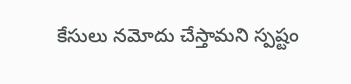కేసులు నమోదు చేస్తామని స్పష్టం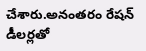చేశారు.అనంతరం రేషన్ డీలర్లతో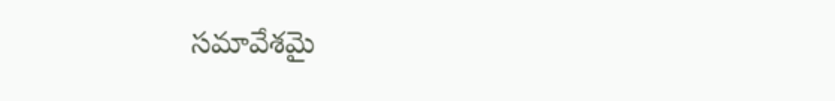సమావేశమై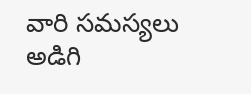వారి సమస్యలు అడిగి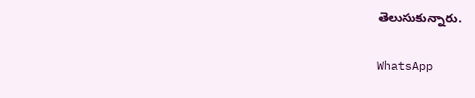తెలుసుకున్నారు.

WhatsApp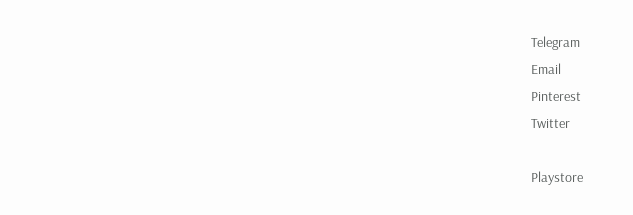Telegram
Email
Pinterest
Twitter

Playstore